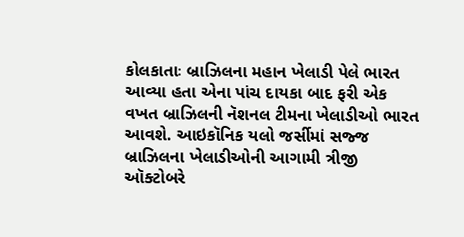કોલકાતાઃ બ્રાઝિલના મહાન ખેલાડી પેલે ભારત આવ્યા હતા એના પાંચ દાયકા બાદ ફરી એક વખત બ્રાઝિલની નૅશનલ ટીમના ખેલાડીઓ ભારત આવશે. આઇકૉનિક યલો જર્સીમાં સજ્જ બ્રાઝિલના ખેલાડીઓની આગામી ત્રીજી ઑક્ટોબરે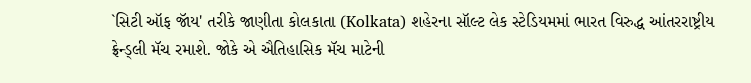`સિટી ઑફ જૉય' તરીકે જાણીતા કોલકાતા (Kolkata) શહેરના સૉલ્ટ લેક સ્ટેડિયમમાં ભારત વિરુદ્ધ આંતરરાષ્ટ્રીય ફ્રેન્ડ્લી મૅચ રમાશે. જોકે એ ઐતિહાસિક મૅચ માટેની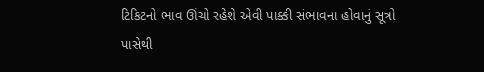ટિકિટનો ભાવ ઊંચો રહેશે એવી પાક્કી સંભાવના હોવાનું સૂત્રો પાસેથી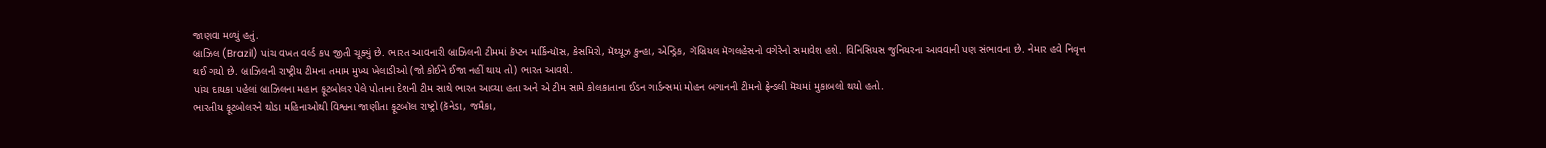જાણવા મળ્યું હતું.
બ્રાઝિલ (Brazil) પાંચ વખત વર્લ્ડ કપ જીતી ચૂક્યું છે. ભારત આવનારી બ્રાઝિલની ટીમમાં કૅપ્ટન માર્કિન્યૉસ, કેસમિરો, મૅથ્યૂઝ કુન્હા, એન્ડ્રિક, ગૅબ્રિયલ મૅગલહેસનો વગેરેનો સમાવેશ હશે. વિનિસિયસ જુનિયરના આવવાની પણ સંભાવના છે. નેમાર હવે નિવૃત્ત થઈ ગયો છે. બ્રાઝિલની રાષ્ટ્રીય ટીમના તમામ મુખ્ય ખેલાડીઓ (જો કોઈને ઈજા નહીં થાય તો) ભારત આવશે.
પાંચ દાયકા પહેલાં બ્રાઝિલના મહાન ફૂટબોલર પેલે પોતાના દેશની ટીમ સાથે ભારત આવ્યા હતા અને એ ટીમ સામે કોલકાતાના ઈડન ગાર્ડન્સમાં મોહન બગાનની ટીમનો ફ્રેન્ડલી મૅચમાં મુકાબલો થયો હતો.
ભારતીય ફૂટબોલરને થોડા મહિનાઓથી વિશ્વના જાણીતા ફૂટબૉલ રાષ્ટ્રો (કૅનેડા, જમૈકા,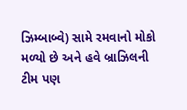ઝિમ્બાબ્વે) સામે રમવાનો મોકો મળ્યો છે અને હવે બ્રાઝિલની ટીમ પણ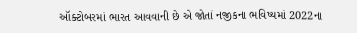ઑક્ટોબરમાં ભારત આવવાની છે એ જોતાં નજીકના ભવિષ્યમાં 2022ના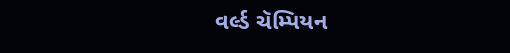વર્લ્ડ ચૅમ્પિયન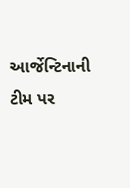આર્જેન્ટિનાની ટીમ પર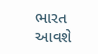ભારત આવશે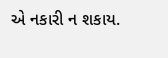એ નકારી ન શકાય.